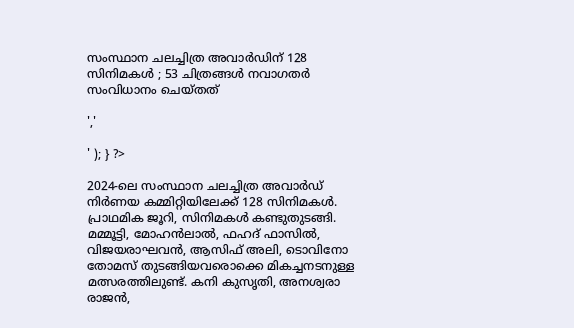സംസ്ഥാന ചലച്ചിത്ര അവാര്‍ഡിന് 128 സിനിമകള്‍ ; 53 ചിത്രങ്ങൾ നവാഗതർ സംവിധാനം ചെയ്തത്

','

' ); } ?>

2024-ലെ സംസ്ഥാന ചലച്ചിത്ര അവാര്‍ഡ് നിര്‍ണയ കമ്മിറ്റിയിലേക്ക് 128 സിനിമകള്‍. പ്രാഥമിക ജൂറി, സിനിമകള്‍ കണ്ടുതുടങ്ങി. മമ്മൂട്ടി, മോഹന്‍ലാല്‍, ഫഹദ് ഫാസില്‍, വിജയരാഘവന്‍, ആസിഫ് അലി, ടൊവിനോ തോമസ് തുടങ്ങിയവരൊക്കെ മികച്ചനടനുള്ള മത്സരത്തിലുണ്ട്. കനി കുസൃതി, അനശ്വരാ രാജന്‍,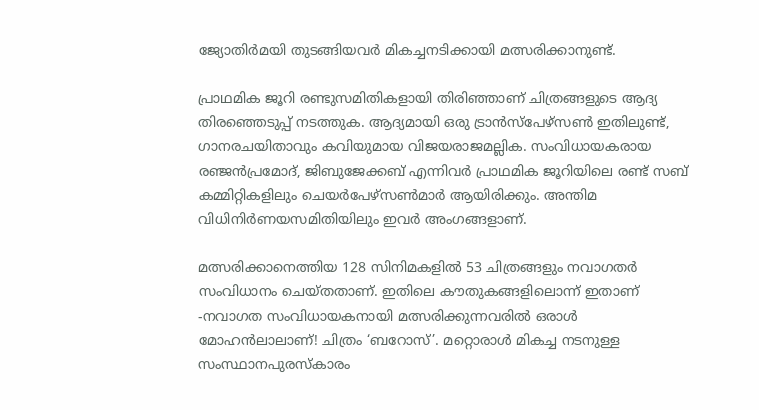ജ്യോതിര്‍മയി തുടങ്ങിയവര്‍ മികച്ചനടിക്കായി മത്സരിക്കാനുണ്ട്.

പ്രാഥമിക ജൂറി രണ്ടുസമിതികളായി തിരിഞ്ഞാണ് ചിത്രങ്ങളുടെ ആദ്യ തിരഞ്ഞെടുപ്പ് നടത്തുക. ആദ്യമായി ഒരു ട്രാന്‍സ്പേഴ്സണ്‍ ഇതിലുണ്ട്, ഗാനരചയിതാവും കവിയുമായ വിജയരാജമല്ലിക. സംവിധായകരായ രഞ്ജന്‍പ്രമോദ്, ജിബുജേക്കബ് എന്നിവര്‍ പ്രാഥമിക ജൂറിയിലെ രണ്ട് സബ് കമ്മിറ്റികളിലും ചെയര്‍പേഴ്സണ്‍മാര്‍ ആയിരിക്കും. അന്തിമ വിധിനിര്‍ണയസമിതിയിലും ഇവര്‍ അംഗങ്ങളാണ്.

മത്സരിക്കാനെത്തിയ 128 സിനിമകളിൽ 53 ചിത്രങ്ങളും നവാഗതർ സംവിധാനം ചെയ്‌തതാണ്. ഇതിലെ കൗതുകങ്ങളിലൊന്ന് ഇതാണ് -നവാഗത സംവിധായകനായി മത്സരിക്കുന്നവരിൽ ഒരാൾ മോഹൻലാലാണ്! ചിത്രം ‘ബറോസ്’. മറ്റൊരാൾ മികച്ച നടനുള്ള സംസ്ഥാനപുരസ്‌കാരം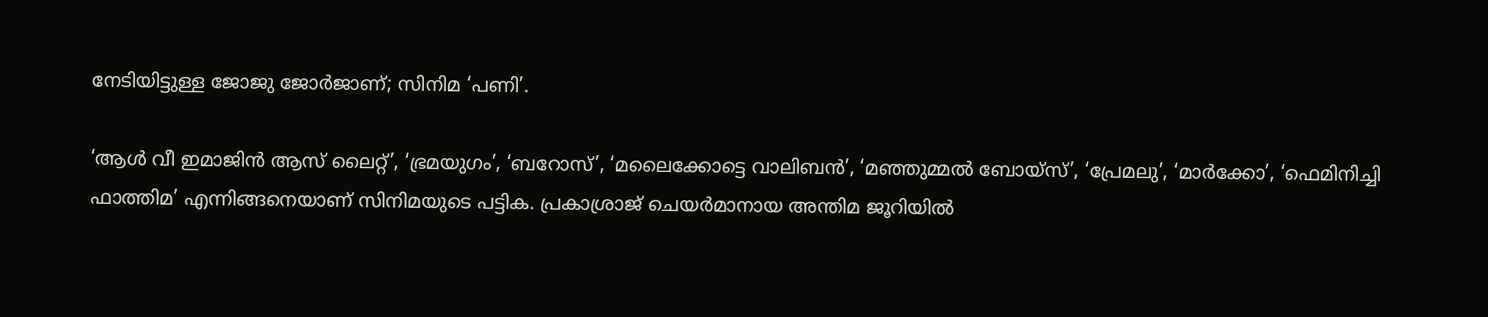നേടിയിട്ടുള്ള ജോജു ജോർജാണ്; സിനിമ ‘പണി’.

‘ആള്‍ വീ ഇമാജിന്‍ ആസ് ലൈറ്റ്’, ‘ഭ്രമയുഗം’, ‘ബറോസ്’, ‘മലൈക്കോട്ടെ വാലിബന്‍’, ‘മഞ്ഞുമ്മല്‍ ബോയ്സ്’, ‘പ്രേമലു’, ‘മാര്‍ക്കോ’, ‘ഫെമിനിച്ചി ഫാത്തിമ’ എന്നിങ്ങനെയാണ് സിനിമയുടെ പട്ടിക. പ്രകാശ്രാജ് ചെയർമാനായ അന്തിമ ജൂറിയിൽ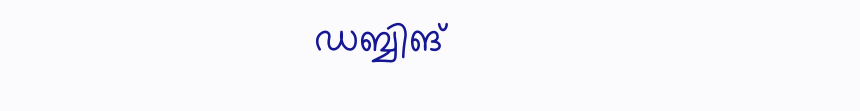ഡബ്ബിങ്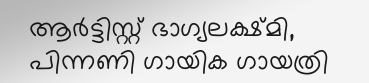ആർട്ടിസ്റ്റ് ഭാഗ്യലക്ഷ്മി, പിന്നണി ഗായിക ഗായത്രി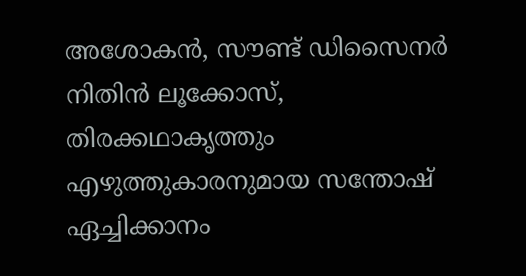അശോകൻ, സൗണ്ട് ഡിസൈനർ നിതിൻ ലൂക്കോസ്, തിരക്കഥാകൃത്തും എഴുത്തുകാരനുമായ സന്തോഷ് ഏച്ചിക്കാനം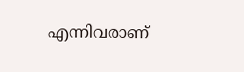എന്നിവരാണ്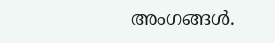അംഗങ്ങൾ.